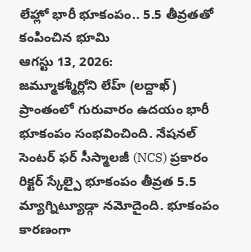లేహ్లో భారీ భూకంపం.. 5.5 తీవ్రతతో కంపించిన భూమి
ఆగస్టు 13, 2026:
జమ్మూకశ్మీర్లోని లేహ్ (లద్దాఖ్) ప్రాంతంలో గురువారం ఉదయం భారీ భూకంపం సంభవించింది. నేషనల్ సెంటర్ ఫర్ సీస్మాలజీ (NCS) ప్రకారం రిక్టర్ స్కేల్పై భూకంపం తీవ్రత 5.5 మ్యాగ్నిట్యూడ్గా నమోదైంది. భూకంపం కారణంగా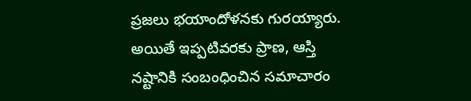ప్రజలు భయాందోళనకు గురయ్యారు. అయితే ఇప్పటివరకు ప్రాణ, ఆస్తి నష్టానికి సంబంధించిన సమాచారం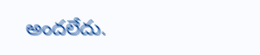అందలేదు.